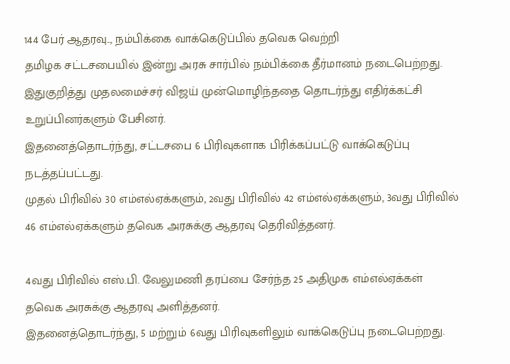144 பேர் ஆதரவு.., நம்பிக்கை வாக்கெடுப்பில் தவெக வெற்றி
தமிழக சட்டசபையில் இன்று அரசு சார்பில் நம்பிக்கை தீர்மானம் நடைபெற்றது.
இதுகுறித்து முதலமைச்சர் விஜய் முன்மொழிந்ததை தொடர்ந்து எதிர்க்கட்சி உறுப்பினர்களும் பேசினர்.
இதனைத்தொடர்ந்து, சட்டசபை 6 பிரிவுகளாக பிரிக்கப்பட்டு வாக்கெடுப்பு நடத்தப்பட்டது.
முதல் பிரிவில் 30 எம்எல்ஏக்களும், 2வது பிரிவில் 42 எம்எல்ஏக்களும், 3வது பிரிவில் 46 எம்எல்ஏக்களும் தவெக அரசுக்கு ஆதரவு தெரிவித்தனர்.

4வது பிரிவில் எஸ்.பி. வேலுமணி தரப்பை சேர்ந்த 25 அதிமுக எம்எல்ஏக்கள் தவெக அரசுக்கு ஆதரவு அளித்தனர்.
இதனைத்தொடர்ந்து, 5 மற்றும் 6வது பிரிவுகளிலும் வாக்கெடுப்பு நடைபெற்றது.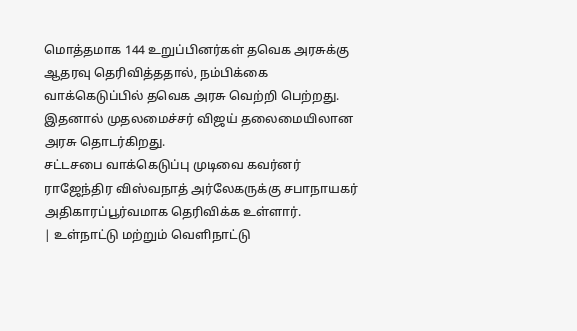மொத்தமாக 144 உறுப்பினர்கள் தவெக அரசுக்கு ஆதரவு தெரிவித்ததால், நம்பிக்கை வாக்கெடுப்பில் தவெக அரசு வெற்றி பெற்றது.
இதனால் முதலமைச்சர் விஜய் தலைமையிலான அரசு தொடர்கிறது.
சட்டசபை வாக்கெடுப்பு முடிவை கவர்னர் ராஜேந்திர விஸ்வநாத் அர்லேகருக்கு சபாநாயகர் அதிகாரப்பூர்வமாக தெரிவிக்க உள்ளார்.
| உள்நாட்டு மற்றும் வெளிநாட்டு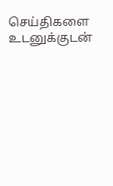செய்திகளை உடனுக்குடன்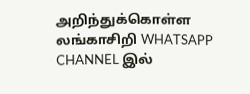அறிந்துக்கொள்ள லங்காசிறி WHATSAPP CHANNEL இல்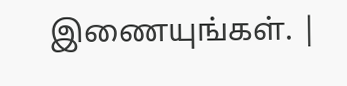இணையுங்கள். |